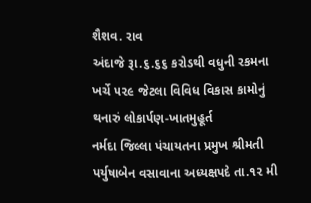શૈશવ. રાવ
અંદાજે રૂા.૬.૬૬ કરોડથી વધુની રકમના ખર્ચે ૫૨૯ જેટલા વિવિધ વિકાસ કામોનું થનારું લોકાર્પણ-ખાતમુહૂર્ત
નર્મદા જિલ્લા પંચાયતના પ્રમુખ શ્રીમતી પર્યુષાબેન વસાવાના અધ્યક્ષપદે તા.૧૨ મી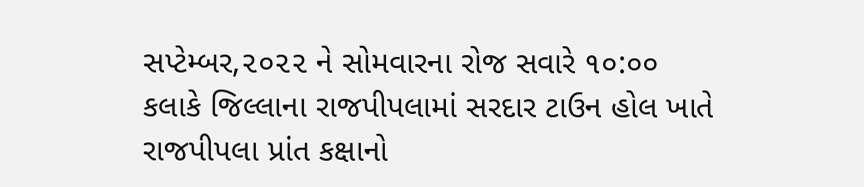સપ્ટેમ્બર,૨૦૨૨ ને સોમવારના રોજ સવારે ૧૦:૦૦ કલાકે જિલ્લાના રાજપીપલામાં સરદાર ટાઉન હોલ ખાતે રાજપીપલા પ્રાંત કક્ષાનો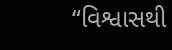“વિશ્વાસથી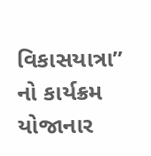વિકાસયાત્રા” નો કાર્યક્રમ યોજાનાર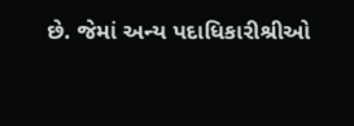છે. જેમાં અન્ય પદાધિકારીશ્રીઓ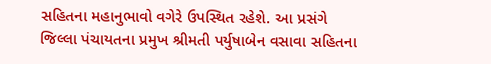સહિતના મહાનુભાવો વગેરે ઉપસ્થિત રહેશે. આ પ્રસંગે જિલ્લા પંચાયતના પ્રમુખ શ્રીમતી પર્યુષાબેન વસાવા સહિતના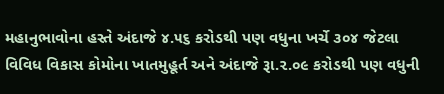મહાનુભાવોના હસ્તે અંદાજે ૪.૫૬ કરોડથી પણ વધુના ખર્ચે ૩૦૪ જેટલા વિવિધ વિકાસ કોમોના ખાતમુહૂર્ત અને અંદાજે રૂા.૨.૦૯ કરોડથી પણ વધુની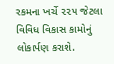રકમના ખર્ચે ૨૨૫ જેટલા વિવિધ વિકાસ કામોનું લોકાર્પણ કરાશે.